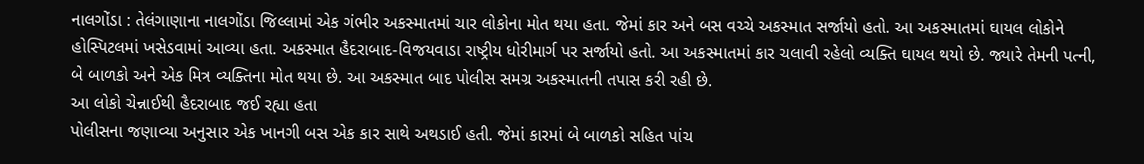નાલગોંડા : તેલંગાણાના નાલગોંડા જિલ્લામાં એક ગંભીર અકસ્માતમાં ચાર લોકોના મોત થયા હતા. જેમાં કાર અને બસ વચ્ચે અકસ્માત સર્જાયો હતો. આ અકસ્માતમાં ઘાયલ લોકોને હોસ્પિટલમાં ખસેડવામાં આવ્યા હતા. અકસ્માત હૈદરાબાદ-વિજયવાડા રાષ્ટ્રીય ધોરીમાર્ગ પર સર્જાયો હતો. આ અકસ્માતમાં કાર ચલાવી રહેલો વ્યક્તિ ઘાયલ થયો છે. જ્યારે તેમની પત્ની, બે બાળકો અને એક મિત્ર વ્યક્તિના મોત થયા છે. આ અકસ્માત બાદ પોલીસ સમગ્ર અકસ્માતની તપાસ કરી રહી છે.
આ લોકો ચેન્નાઈથી હૈદરાબાદ જઈ રહ્યા હતા
પોલીસના જણાવ્યા અનુસાર એક ખાનગી બસ એક કાર સાથે અથડાઈ હતી. જેમાં કારમાં બે બાળકો સહિત પાંચ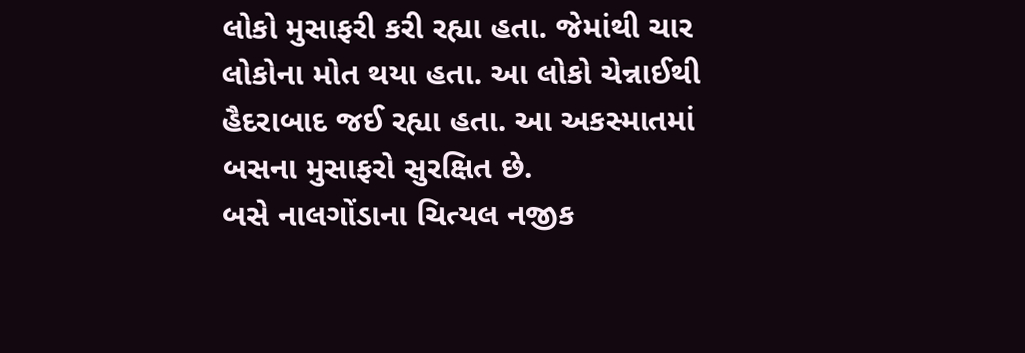લોકો મુસાફરી કરી રહ્યા હતા. જેમાંથી ચાર લોકોના મોત થયા હતા. આ લોકો ચેન્નાઈથી હૈદરાબાદ જઈ રહ્યા હતા. આ અકસ્માતમાં બસના મુસાફરો સુરક્ષિત છે.
બસે નાલગોંડાના ચિત્યલ નજીક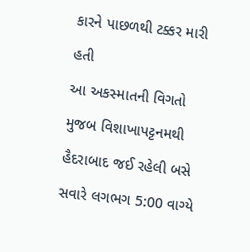કારને પાછળથી ટક્કર મારી હતી
આ અકસ્માતની વિગતો મુજબ વિશાખાપટ્ટનમથી હૈદરાબાદ જઈ રહેલી બસે સવારે લગભગ 5:00 વાગ્યે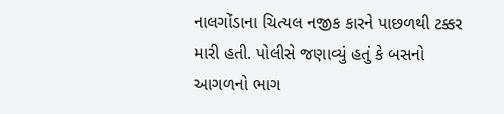નાલગોંડાના ચિત્યલ નજીક કારને પાછળથી ટક્કર મારી હતી. પોલીસે જણાવ્યું હતું કે બસનો આગળનો ભાગ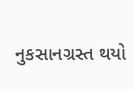નુકસાનગ્રસ્ત થયો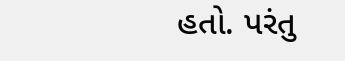હતો. પરંતુ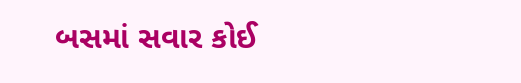બસમાં સવાર કોઈ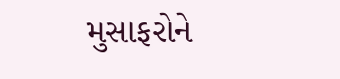મુસાફરોને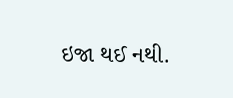ઇજા થઈ નથી.